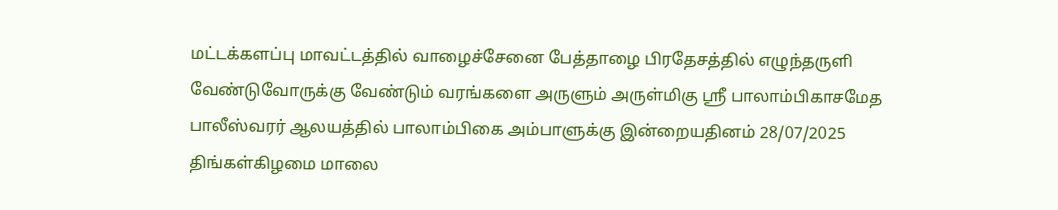மட்டக்களப்பு மாவட்டத்தில் வாழைச்சேனை பேத்தாழை பிரதேசத்தில் எழுந்தருளி வேண்டுவோருக்கு வேண்டும் வரங்களை அருளும் அருள்மிகு ஸ்ரீ பாலாம்பிகாசமேத பாலீஸ்வரர் ஆலயத்தில் பாலாம்பிகை அம்பாளுக்கு இன்றையதினம் 28/07/2025 திங்கள்கிழமை மாலை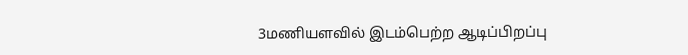3மணியளவில் இடம்பெற்ற ஆடிப்பிறப்பு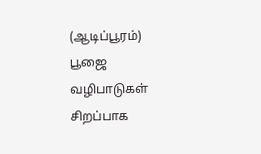(ஆடிப்பூரம்) பூஜை வழிபாடுகள் சிறப்பாக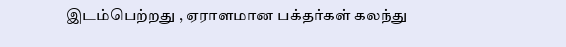இடம்பெற்றது , ஏராளமான பக்தர்கள் கலந்து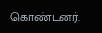கொண்டனர்.